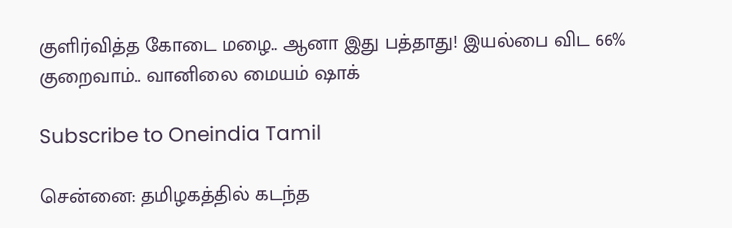குளிர்வித்த கோடை மழை.. ஆனா இது பத்தாது! இயல்பை விட 66% குறைவாம்.. வானிலை மையம் ஷாக்

Subscribe to Oneindia Tamil

சென்னை: தமிழகத்தில் கடந்த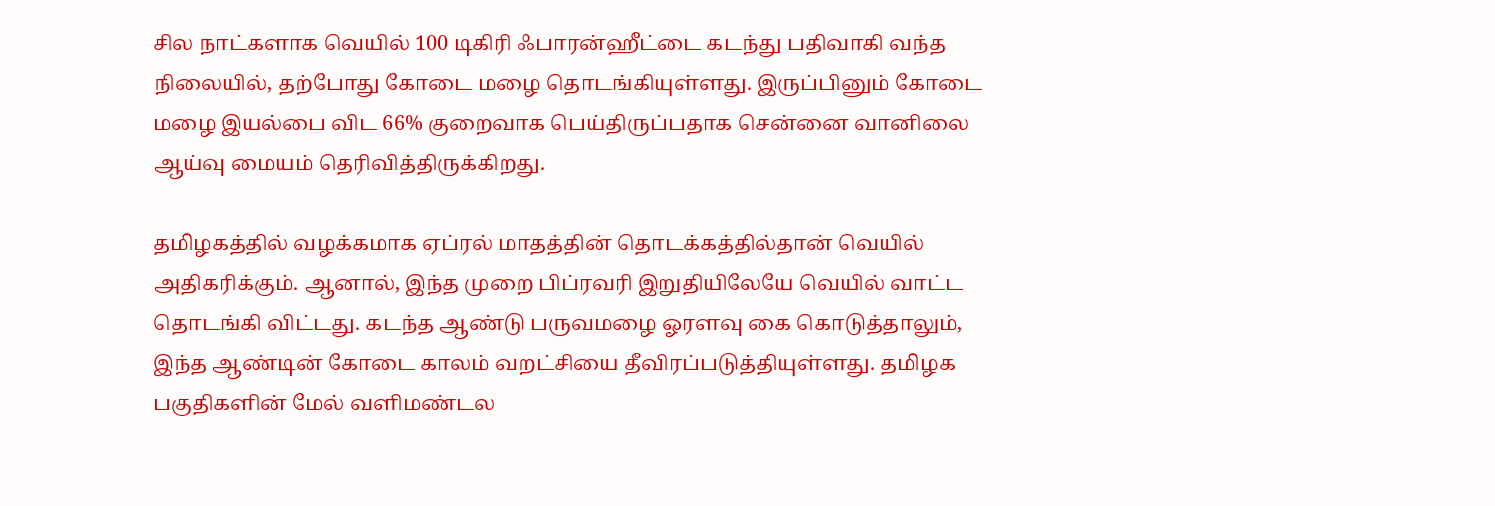சில நாட்களாக வெயில் 100 டிகிரி ஃபாரன்ஹீட்டை கடந்து பதிவாகி வந்த நிலையில், தற்போது கோடை மழை தொடங்கியுள்ளது. இருப்பினும் கோடை மழை இயல்பை விட 66% குறைவாக பெய்திருப்பதாக சென்னை வானிலை ஆய்வு மையம் தெரிவித்திருக்கிறது.

தமிழகத்தில் வழக்கமாக ஏப்ரல் மாதத்தின் தொடக்கத்தில்தான் வெயில் அதிகரிக்கும். ஆனால், இந்த முறை பிப்ரவரி இறுதியிலேயே வெயில் வாட்ட தொடங்கி விட்டது. கடந்த ஆண்டு பருவமழை ஓரளவு கை கொடுத்தாலும், இந்த ஆண்டின் கோடை காலம் வறட்சியை தீவிரப்படுத்தியுள்ளது. தமிழக பகுதிகளின் மேல் வளிமண்டல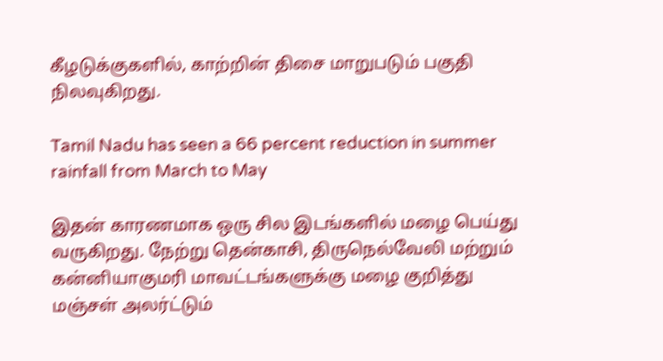கீழடுக்குகளில், காற்றின் திசை மாறுபடும் பகுதி நிலவுகிறது.

Tamil Nadu has seen a 66 percent reduction in summer rainfall from March to May

இதன் காரணமாக ஒரு சில இடங்களில் மழை பெய்து வருகிறது. நேற்று தென்காசி, திருநெல்வேலி மற்றும் கன்னியாகுமரி மாவட்டங்களுக்கு மழை குறித்து மஞ்சள் அலர்ட்டும்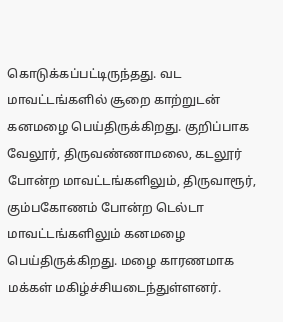கொடுக்கப்பட்டிருந்தது. வட மாவட்டங்களில் சூறை காற்றுடன் கனமழை பெய்திருக்கிறது. குறிப்பாக வேலூர், திருவண்ணாமலை, கடலூர் போன்ற மாவட்டங்களிலும், திருவாரூர், கும்பகோணம் போன்ற டெல்டா மாவட்டங்களிலும் கனமழை பெய்திருக்கிறது. மழை காரணமாக மக்கள் மகிழ்ச்சியடைந்துள்ளனர்.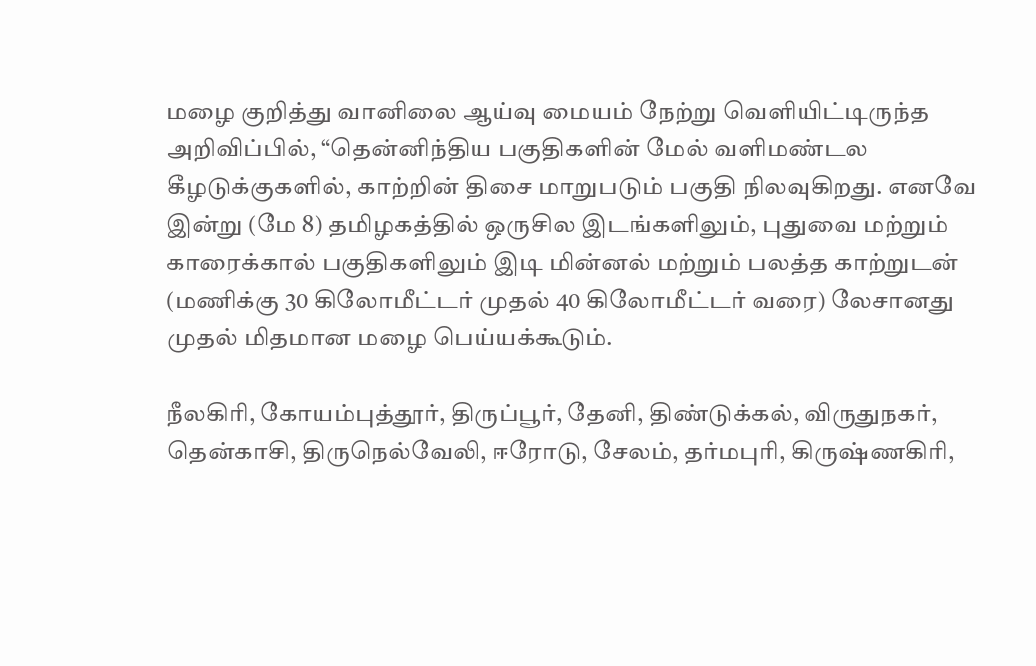மழை குறித்து வானிலை ஆய்வு மையம் நேற்று வெளியிட்டிருந்த அறிவிப்பில், “தென்னிந்திய பகுதிகளின் மேல் வளிமண்டல கீழடுக்குகளில், காற்றின் திசை மாறுபடும் பகுதி நிலவுகிறது. எனவே இன்று (மே 8) தமிழகத்தில் ஒருசில இடங்களிலும், புதுவை மற்றும் காரைக்கால் பகுதிகளிலும் இடி மின்னல் மற்றும் பலத்த காற்றுடன் (மணிக்கு 30 கிலோமீட்டர் முதல் 40 கிலோமீட்டர் வரை) லேசானது முதல் மிதமான மழை பெய்யக்கூடும்.

நீலகிரி, கோயம்புத்தூர், திருப்பூர், தேனி, திண்டுக்கல், விருதுநகர், தென்காசி, திருநெல்வேலி, ஈரோடு, சேலம், தர்மபுரி, கிருஷ்ணகிரி,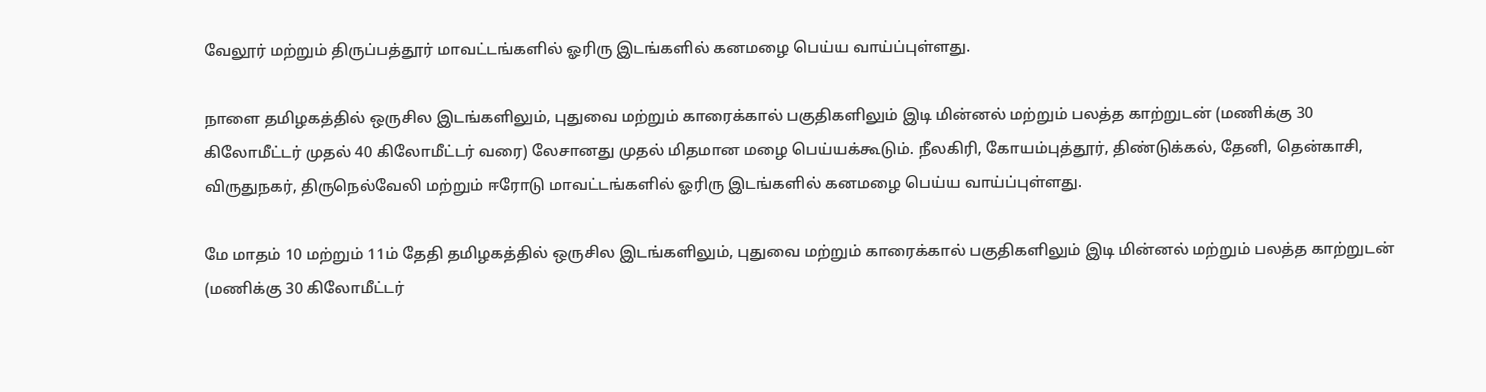வேலூர் மற்றும் திருப்பத்தூர் மாவட்டங்களில் ஓரிரு இடங்களில் கனமழை பெய்ய வாய்ப்புள்ளது.

நாளை தமிழகத்தில் ஒருசில இடங்களிலும், புதுவை மற்றும் காரைக்கால் பகுதிகளிலும் இடி மின்னல் மற்றும் பலத்த காற்றுடன் (மணிக்கு 30 கிலோமீட்டர் முதல் 40 கிலோமீட்டர் வரை) லேசானது முதல் மிதமான மழை பெய்யக்கூடும். நீலகிரி, கோயம்புத்தூர், திண்டுக்கல், தேனி, தென்காசி, விருதுநகர், திருநெல்வேலி மற்றும் ஈரோடு மாவட்டங்களில் ஓரிரு இடங்களில் கனமழை பெய்ய வாய்ப்புள்ளது.

மே மாதம் 10 மற்றும் 11ம் தேதி தமிழகத்தில் ஒருசில இடங்களிலும், புதுவை மற்றும் காரைக்கால் பகுதிகளிலும் இடி மின்னல் மற்றும் பலத்த காற்றுடன் (மணிக்கு 30 கிலோமீட்டர்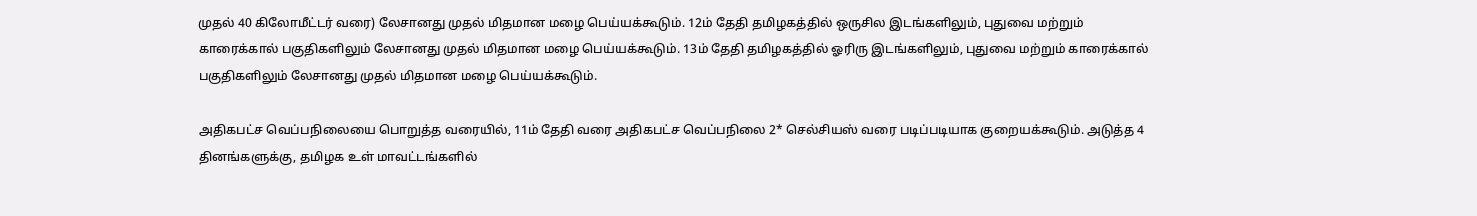முதல் 40 கிலோமீட்டர் வரை) லேசானது முதல் மிதமான மழை பெய்யக்கூடும். 12ம் தேதி தமிழகத்தில் ஒருசில இடங்களிலும், புதுவை மற்றும் காரைக்கால் பகுதிகளிலும் லேசானது முதல் மிதமான மழை பெய்யக்கூடும். 13ம் தேதி தமிழகத்தில் ஓரிரு இடங்களிலும், புதுவை மற்றும் காரைக்கால் பகுதிகளிலும் லேசானது முதல் மிதமான மழை பெய்யக்கூடும்.

அதிகபட்ச வெப்பநிலையை பொறுத்த வரையில், 11ம் தேதி வரை அதிகபட்ச வெப்பநிலை 2* செல்சியஸ் வரை படிப்படியாக குறையக்கூடும். அடுத்த 4 தினங்களுக்கு, தமிழக உள் மாவட்டங்களில்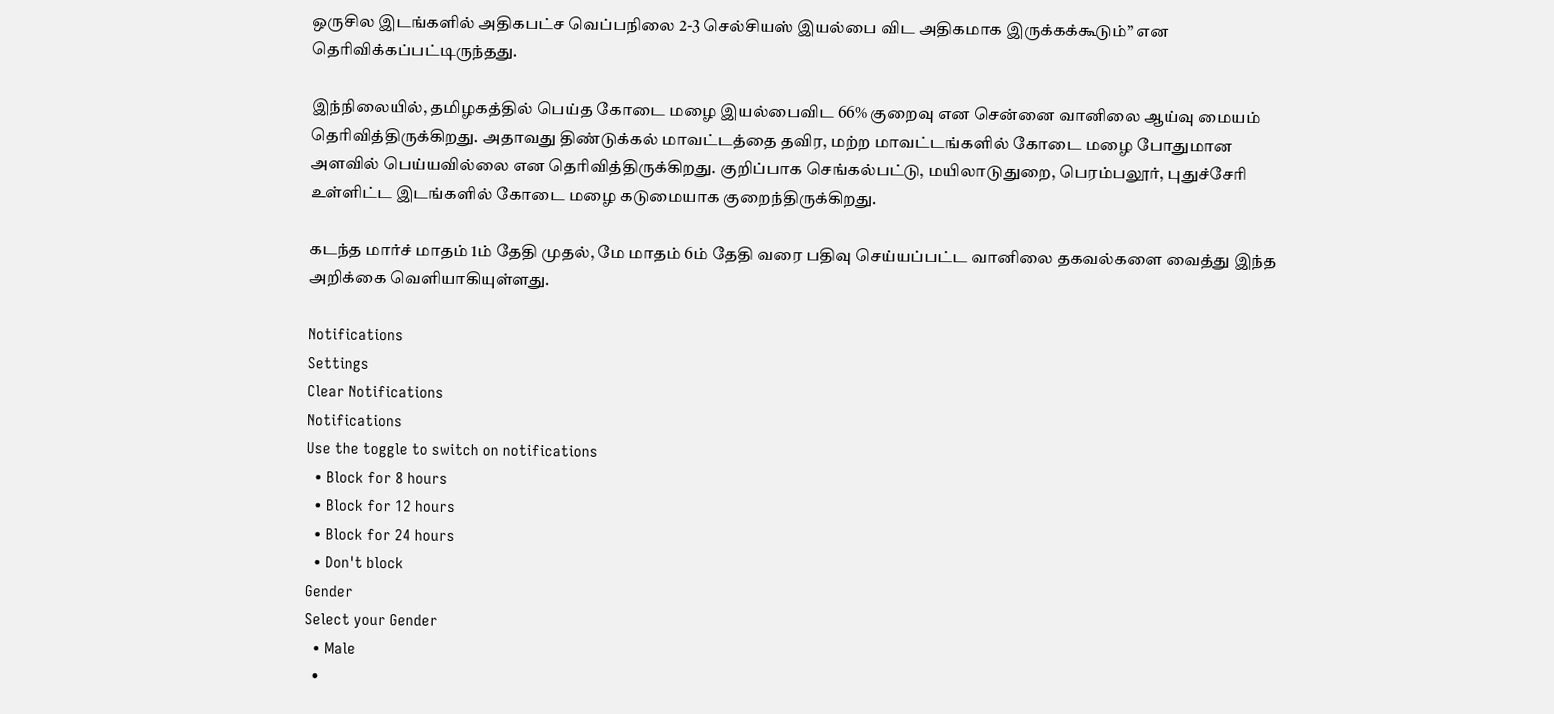ஒருசில இடங்களில் அதிகபட்ச வெப்பநிலை 2-3 செல்சியஸ் இயல்பை விட அதிகமாக இருக்கக்கூடும்” என தெரிவிக்கப்பட்டிருந்தது.

இந்நிலையில், தமிழகத்தில் பெய்த கோடை மழை இயல்பைவிட 66% குறைவு என சென்னை வானிலை ஆய்வு மையம் தெரிவித்திருக்கிறது. அதாவது திண்டுக்கல் மாவட்டத்தை தவிர, மற்ற மாவட்டங்களில் கோடை மழை போதுமான அளவில் பெய்யவில்லை என தெரிவித்திருக்கிறது. குறிப்பாக செங்கல்பட்டு, மயிலாடுதுறை, பெரம்பலூர், புதுச்சேரி உள்ளிட்ட இடங்களில் கோடை மழை கடுமையாக குறைந்திருக்கிறது.

கடந்த மார்ச் மாதம் 1ம் தேதி முதல், மே மாதம் 6ம் தேதி வரை பதிவு செய்யப்பட்ட வானிலை தகவல்களை வைத்து இந்த அறிக்கை வெளியாகியுள்ளது.

Notifications
Settings
Clear Notifications
Notifications
Use the toggle to switch on notifications
  • Block for 8 hours
  • Block for 12 hours
  • Block for 24 hours
  • Don't block
Gender
Select your Gender
  • Male
  •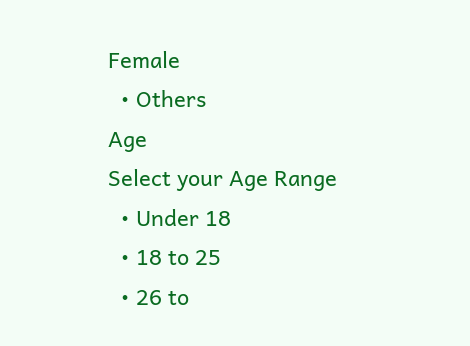Female
  • Others
Age
Select your Age Range
  • Under 18
  • 18 to 25
  • 26 to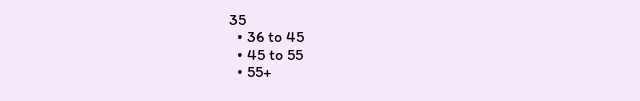35
  • 36 to 45
  • 45 to 55
  • 55+